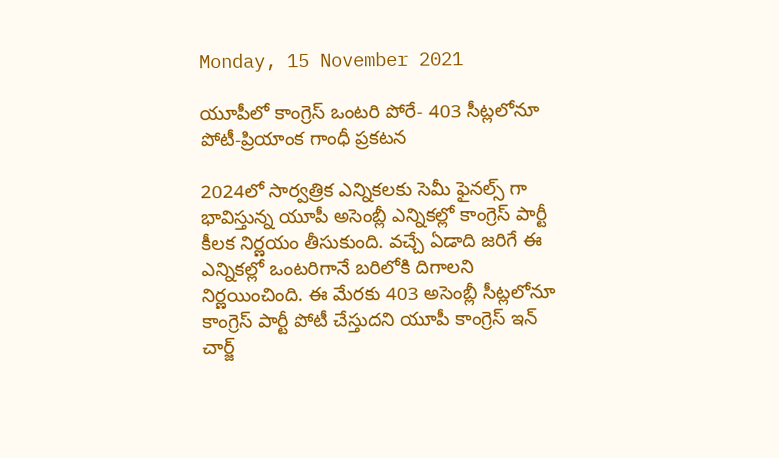Monday, 15 November 2021

యూపీలో కాంగ్రెస్ ఒంటరి పోరే- 403 సీట్లలోనూ పోటీ-ప్రియాంక గాంధీ ప్రకటన

2024లో సార్వత్రిక ఎన్నికలకు సెమీ ఫైనల్స్ గా భావిస్తున్న యూపీ అసెంబ్లీ ఎన్నికల్లో కాంగ్రెస్ పార్టీ కీలక నిర్ణయం తీసుకుంది. వచ్చే ఏడాది జరిగే ఈ ఎన్నికల్లో ఒంటరిగానే బరిలోకి దిగాలని నిర్ణయించింది. ఈ మేరకు 403 అసెంబ్లీ సీట్లలోనూ కాంగ్రెస్ పార్టీ పోటీ చేస్తుదని యూపీ కాంగ్రెస్ ఇన్ చార్జ్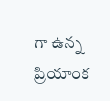గా ఉన్న ప్రియాంక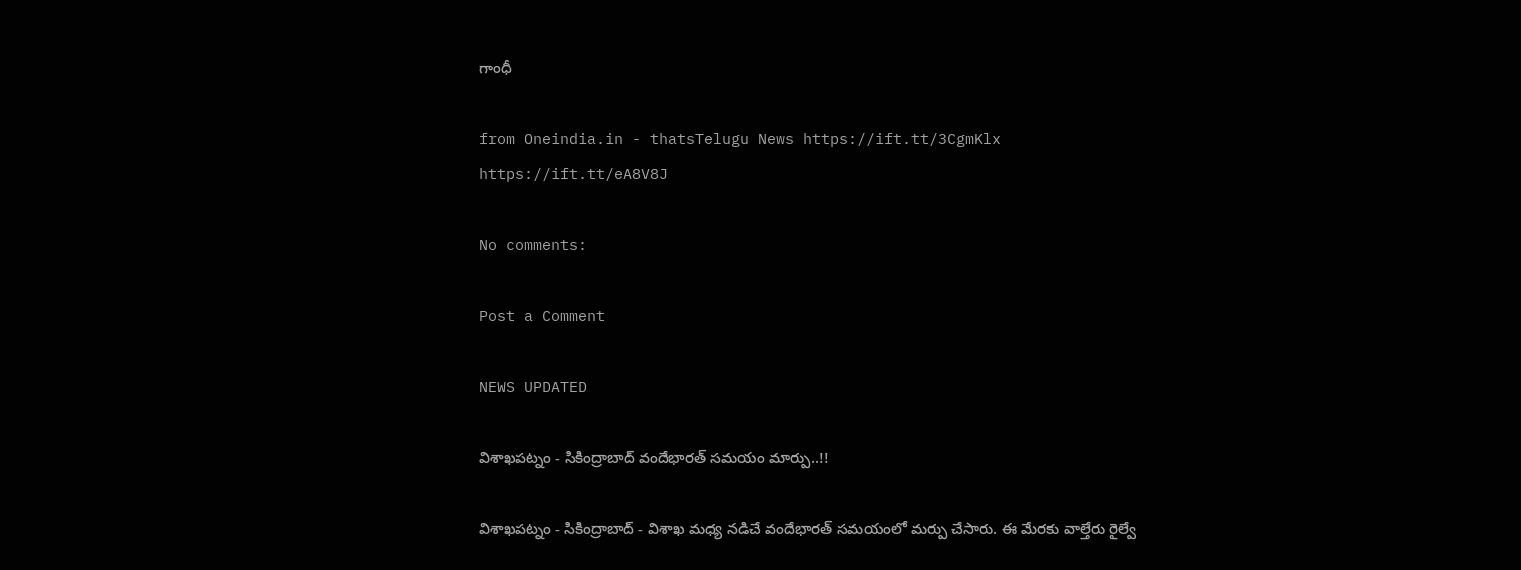గాంధీ

from Oneindia.in - thatsTelugu News https://ift.tt/3CgmKlx
https://ift.tt/eA8V8J

No comments:

Post a Comment

NEWS UPDATED

విశాఖపట్నం - సికింద్రాబాద్ వందేభారత్ సమయం మార్పు..!!

విశాఖపట్నం - సికింద్రాబాద్ - విశాఖ మధ్య నడిచే వందేభారత్ సమయంలో మర్పు చేసారు. ఈ మేరకు వాల్తేరు రైల్వే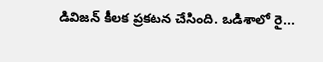డివిజన్ కీలక ప్రకటన చేసింది. ఒడిశాలో రై...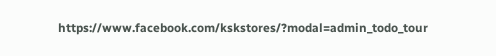https://www.facebook.com/kskstores/?modal=admin_todo_tour